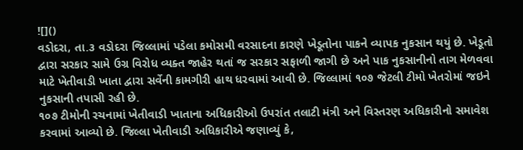![]()
વડોદરા, તા.૩ વડોદરા જિલ્લામાં પડેલા કમોસમી વરસાદના કારણે ખેડૂતોના પાકને વ્યાપક નુકસાન થયું છે. ખેડૂતો દ્વારા સરકાર સામે ઉગ્ર વિરોધ વ્યક્ત જાહેર થતાં જ સરકાર સફાળી જાગી છે અને પાક નુકસાનીનો તાગ મેળવવા માટે ખેતીવાડી ખાતા દ્વારા સર્વેની કામગીરી હાથ ધરવામાં આવી છે. જિલ્લામાં ૧૦૭ જેટલી ટીમો ખેતરોમાં જઇને નુકસાની તપાસી રહી છે.
૧૦૭ ટીમોની રચનામાં ખેતીવાડી ખાતાના અધિકારીઓ ઉપરાંત તલાટી મંત્રી અને વિસ્તરણ અધિકારીનો સમાવેશ કરવામાં આવ્યો છે. જિલ્લા ખેતીવાડી અધિકારીએ જણાવ્યું કે,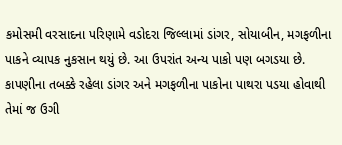કમોસમી વરસાદના પરિણામે વડોદરા જિલ્લામાં ડાંગર, સોયાબીન, મગફળીના પાકને વ્યાપક નુકસાન થયું છે. આ ઉપરાંત અન્ય પાકો પણ બગડયા છે. કાપણીના તબક્કે રહેલા ડાંગર અને મગફળીના પાકોના પાથરા પડયા હોવાથી તેમાં જ ઉગી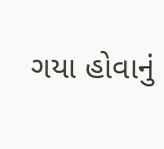ગયા હોવાનું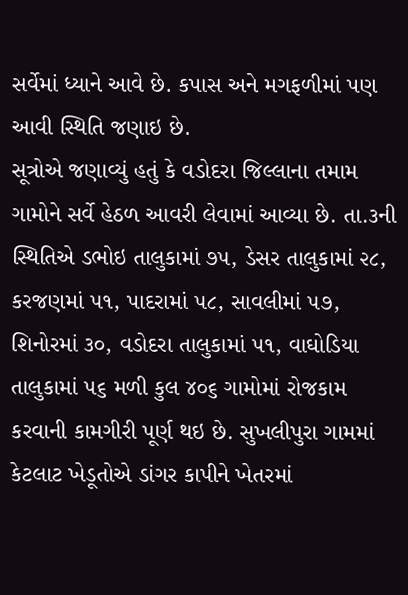સર્વેમાં ધ્યાને આવે છે. કપાસ અને મગફળીમાં પણ આવી સ્થિતિ જણાઇ છે.
સૂત્રોએ જણાવ્યું હતું કે વડોદરા જિલ્લાના તમામ ગામોને સર્વે હેઠળ આવરી લેવામાં આવ્યા છે. તા.૩ની સ્થિતિએ ડભોઇ તાલુકામાં ૭૫, ડેસર તાલુકામાં ૨૮, કરજણમાં ૫૧, પાદરામાં ૫૮, સાવલીમાં ૫૭, શિનોરમાં ૩૦, વડોદરા તાલુકામાં ૫૧, વાઘોડિયા તાલુકામાં ૫૬ મળી કુલ ૪૦૬ ગામોમાં રોજકામ કરવાની કામગીરી પૂર્ણ થઇ છે. સુખલીપુરા ગામમાં કેટલાટ ખેડૂતોએ ડાંગર કાપીને ખેતરમાં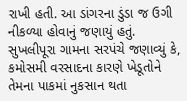રાખી હતી. આ ડાંગરના ડુંડા જ ઉગી નીકળ્યા હોવાનું જણાયું હતું.
સુખલીપૂરા ગામના સરપંચે જણાવ્યું કે, કમોસમી વરસાદના કારણે ખેડૂતોને તેમના પાકમાં નુકસાન થતા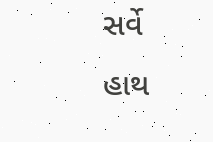સર્વે હાથ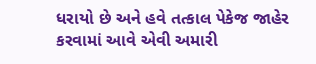ધરાયો છે અને હવે તત્કાલ પેકેજ જાહેર કરવામાં આવે એવી અમારી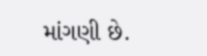માંગણી છે.